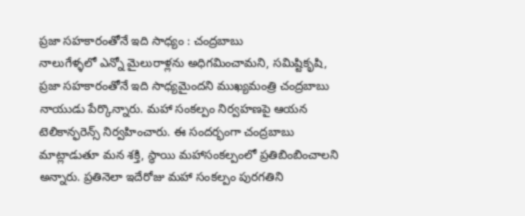ప్రజా సహకారంతోనే ఇది సాధ్యం : చంద్రబాబు
నాలుగేళ్ళలో ఎన్నో మైలురాళ్లను అధిగమించామని, సమిష్టికృషి, ప్రజా సహకారంతోనే ఇది సాధ్యమైందని ముఖ్యమంత్రి చంద్రబాబు నాయుడు పేర్కొన్నారు. మహా సంకల్పం నిర్వహణపై ఆయన టెలికాన్ఫరెన్స్ నిర్వహించారు. ఈ సందర్భంగా చంద్రబాబు మాట్లాడుతూ మన శక్తి, స్థాయి మహాసంకల్పంలో ప్రతిబింబించాలని అన్నారు. ప్రతినెలా ఇదేరోజు మహా సంకల్పం పురగతిని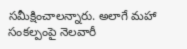సమీక్షించాలన్నారు. అలాగే మహా సంకల్పంపై నెలవారీ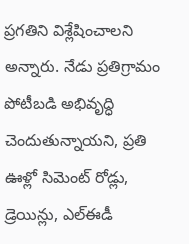ప్రగతిని విశ్లేషించాలని అన్నారు. నేడు ప్రతిగ్రామం పోటీబడి అభివృద్ధి చెందుతున్నాయని, ప్రతి ఊళ్లో సిమెంట్ రోడ్లు, డ్రెయిన్లు, ఎల్ఈడీ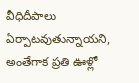వీధిదీపాలు ఏర్పాటవుతున్నాయని, అంతేగాక ప్రతి ఊళ్లో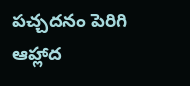పచ్చదనం పెరిగి ఆహ్లాద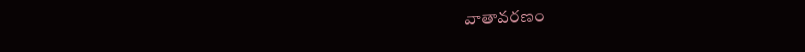వాతావరణం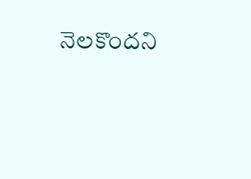నెలకొందని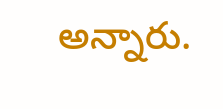అన్నారు.